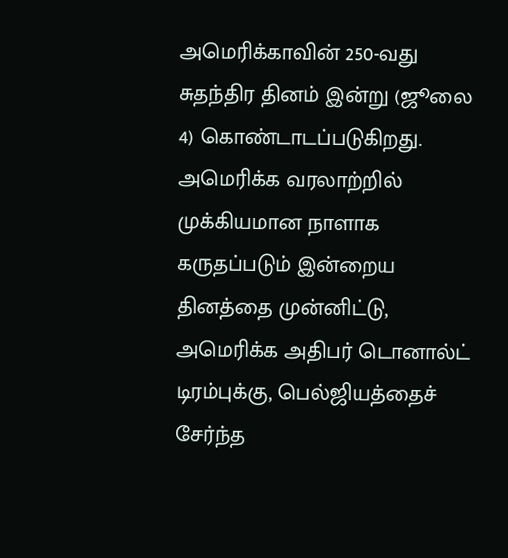அமெரிக்காவின் 250-வது சுதந்திர தினம் இன்று (ஜூலை 4) கொண்டாடப்படுகிறது. அமெரிக்க வரலாற்றில் முக்கியமான நாளாக கருதப்படும் இன்றைய தினத்தை முன்னிட்டு, அமெரிக்க அதிபர் டொனால்ட் டிரம்புக்கு, பெல்ஜியத்தைச் சேர்ந்த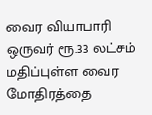வைர வியாபாரி ஒருவர் ரூ.33 லட்சம் மதிப்புள்ள வைர மோதிரத்தை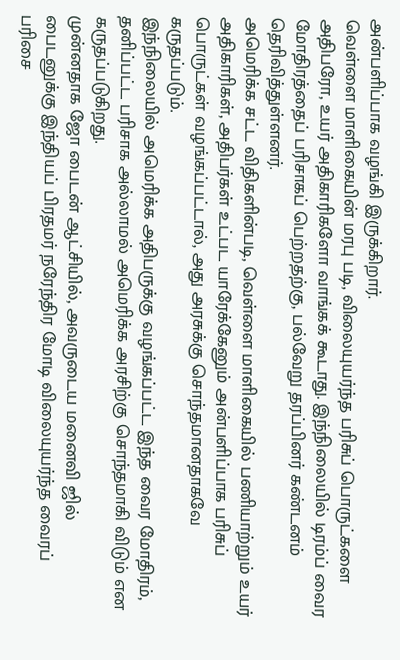அன்பளிப்பாக வழங்கி இருக்கிறார்.
வெள்ளை மாளிகையின் மரபு படி, விலையுயர்ந்த பரிசுப் பொருட்களை அதிபரோ, உயர் அதிகாரிகளோ வாங்கக் கூடாது. இந்நிலையில் டிரம்ப் வைர மோதிரத்தைப் பரிசாகப் பெற்றதற்கு, பல்வேறு தரப்பினர் கண்டனம் தெரிவித்துள்ளனர்.
அமெரிக்க சட்ட விதிகளின்படி, வெள்ளை மாளிகையில் பணியாற்றும் உயர் அதிகாரிகள், அதிபர்கள் உட்பட யாரேக்கேனும் அன்பளிப்பாக பரிசுப் பொருட்கள் வழங்கப்பட்டால், அது அரசுக்கு சொந்தமானதாகவே கருதப்படும்.
இந்நிலையில் அமெரிக்க அதிபருக்கு வழங்கப்பட்ட இந்த வைர மோதிரம், தனிப்பட்ட பரிசாக அல்லாமல் அமெரிக்க அரசிற்கு சொந்தமாகி விடும் என கருதப்படுகிறது.
முன்னதாக ஜோ பைடன் ஆட்சியில், அவருடைய மனைவி ஜில் பைடனுக்கு இந்தியப் பிரதமர் நரேந்திர மோடி விலையுயர்ந்த வைரப் பரிசை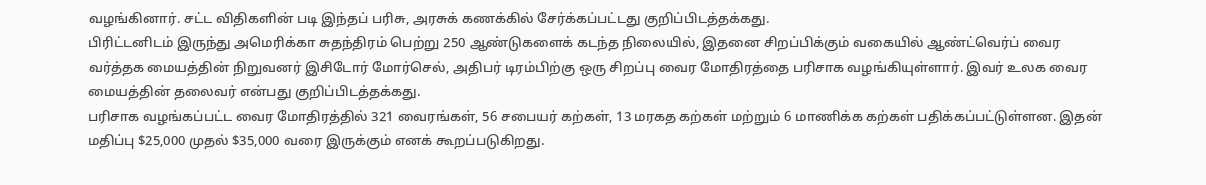வழங்கினார். சட்ட விதிகளின் படி இந்தப் பரிசு, அரசுக் கணக்கில் சேர்க்கப்பட்டது குறிப்பிடத்தக்கது.
பிரிட்டனிடம் இருந்து அமெரிக்கா சுதந்திரம் பெற்று 250 ஆண்டுகளைக் கடந்த நிலையில், இதனை சிறப்பிக்கும் வகையில் ஆண்ட்வெர்ப் வைர வர்த்தக மையத்தின் நிறுவனர் இசிடோர் மோர்செல், அதிபர் டிரம்பிற்கு ஒரு சிறப்பு வைர மோதிரத்தை பரிசாக வழங்கியுள்ளார். இவர் உலக வைர மையத்தின் தலைவர் என்பது குறிப்பிடத்தக்கது.
பரிசாக வழங்கப்பட்ட வைர மோதிரத்தில் 321 வைரங்கள், 56 சபையர் கற்கள், 13 மரகத கற்கள் மற்றும் 6 மாணிக்க கற்கள் பதிக்கப்பட்டுள்ளன. இதன் மதிப்பு $25,000 முதல் $35,000 வரை இருக்கும் எனக் கூறப்படுகிறது.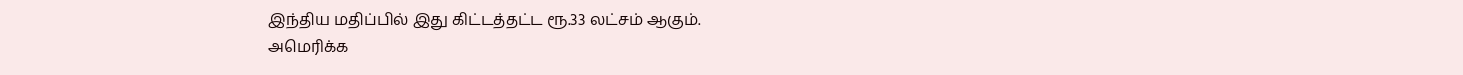இந்திய மதிப்பில் இது கிட்டத்தட்ட ரூ.33 லட்சம் ஆகும்.
அமெரிக்க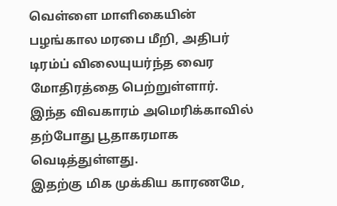வெள்ளை மாளிகையின் பழங்கால மரபை மீறி, அதிபர் டிரம்ப் விலையுயர்ந்த வைர மோதிரத்தை பெற்றுள்ளார். இந்த விவகாரம் அமெரிக்காவில் தற்போது பூதாகரமாக வெடித்துள்ளது.
இதற்கு மிக முக்கிய காரணமே,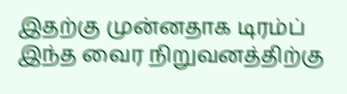இதற்கு முன்னதாக டிரம்ப் இந்த வைர நிறுவனத்திற்கு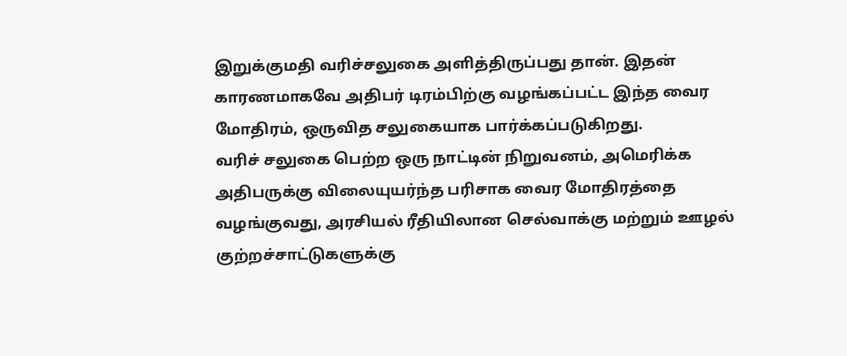இறுக்குமதி வரிச்சலுகை அளித்திருப்பது தான். இதன் காரணமாகவே அதிபர் டிரம்பிற்கு வழங்கப்பட்ட இந்த வைர மோதிரம், ஒருவித சலுகையாக பார்க்கப்படுகிறது.
வரிச் சலுகை பெற்ற ஒரு நாட்டின் நிறுவனம், அமெரிக்க அதிபருக்கு விலையுயர்ந்த பரிசாக வைர மோதிரத்தை வழங்குவது, அரசியல் ரீதியிலான செல்வாக்கு மற்றும் ஊழல் குற்றச்சாட்டுகளுக்கு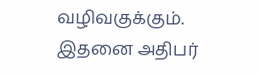வழிவகுக்கும். இதனை அதிபர்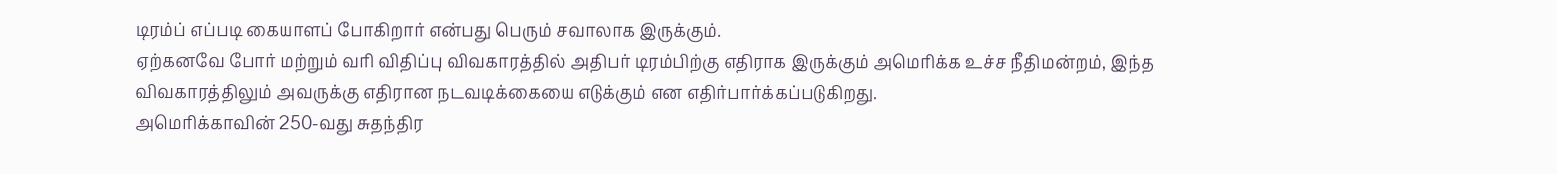டிரம்ப் எப்படி கையாளப் போகிறார் என்பது பெரும் சவாலாக இருக்கும்.
ஏற்கனவே போர் மற்றும் வரி விதிப்பு விவகாரத்தில் அதிபர் டிரம்பிற்கு எதிராக இருக்கும் அமெரிக்க உச்ச நீதிமன்றம், இந்த விவகாரத்திலும் அவருக்கு எதிரான நடவடிக்கையை எடுக்கும் என எதிர்பார்க்கப்படுகிறது.
அமெரிக்காவின் 250-வது சுதந்திர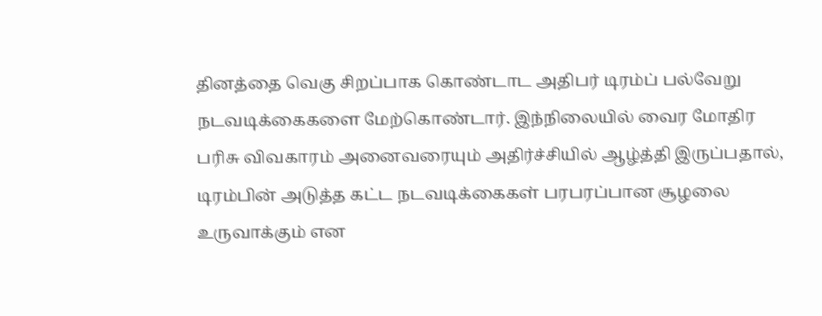தினத்தை வெகு சிறப்பாக கொண்டாட அதிபர் டிரம்ப் பல்வேறு நடவடிக்கைகளை மேற்கொண்டார். இந்நிலையில் வைர மோதிர பரிசு விவகாரம் அனைவரையும் அதிர்ச்சியில் ஆழ்த்தி இருப்பதால், டிரம்பின் அடுத்த கட்ட நடவடிக்கைகள் பரபரப்பான சூழலை உருவாக்கும் என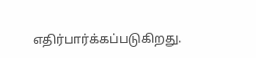எதிர்பார்க்கப்படுகிறது.